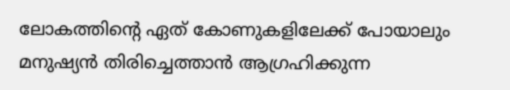ലോകത്തിന്റെ ഏത് കോണുകളിലേക്ക് പോയാലും മനുഷ്യന്‍ തിരിച്ചെത്താന്‍ ആഗ്രഹിക്കുന്ന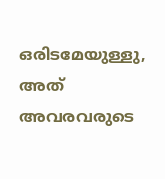ഒരിടമേയുള്ളു, അത് അവരവരുടെ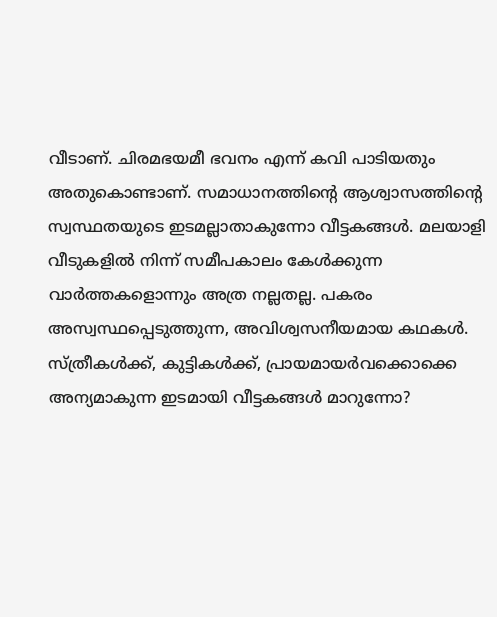വീടാണ്. ചിരമഭയമീ ഭവനം എന്ന് കവി പാടിയതും അതുകൊണ്ടാണ്. സമാധാനത്തിന്റെ ആശ്വാസത്തിന്റെ സ്വസ്ഥതയുടെ ഇടമല്ലാതാകുന്നോ വീട്ടകങ്ങള്‍. മലയാളി വീടുകളില്‍ നിന്ന് സമീപകാലം കേള്‍ക്കുന്ന വാര്‍ത്തകളൊന്നും അത്ര നല്ലതല്ല. പകരം അസ്വസ്ഥപ്പെടുത്തുന്ന, അവിശ്വസനീയമായ കഥകള്‍. സ്ത്രീകള്‍ക്ക്, കുട്ടികള്‍ക്ക്, പ്രായമായര്‍വക്കൊക്കെ അന്യമാകുന്ന ഇടമായി വീട്ടകങ്ങള്‍ മാറുന്നോ?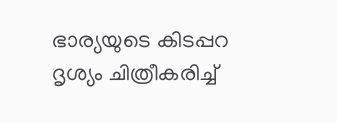ഭാര്യയുടെ കിടപ്പറ ദൃശ്യം ചിത്രീകരിച്ച്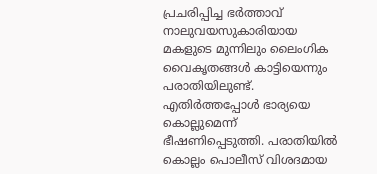പ്രചരിപ്പിച്ച ഭര്‍ത്താവ് നാലുവയസുകാരിയായ മകളുടെ മുന്നിലും ലൈംഗിക വൈകൃതങ്ങള്‍ കാട്ടിയെന്നും പരാതിയിലുണ്ട്. എതിര്‍ത്തപ്പോള്‍ ഭാര്യയെ കൊല്ലുമെന്ന് ഭീഷണിപ്പെടുത്തി. പരാതിയില്‍ കൊല്ലം പൊലീസ് വിശദമായ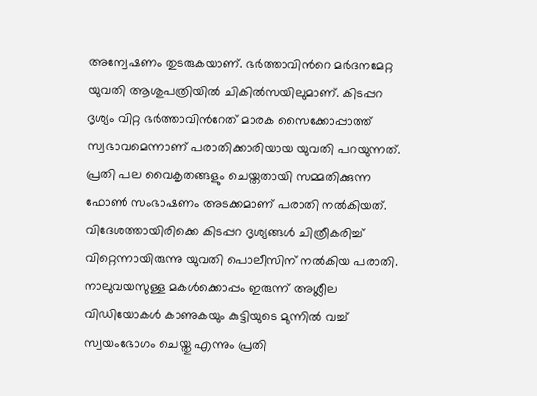അന്വേഷണം തുടരുകയാണ്. ഭര്‍ത്താവിന്‍റെ മര്‍ദനമേറ്റ യുവതി ആശുപത്രിയില്‍‌ ചികില്‍സയിലുമാണ്. കിടപ്പറ ദൃശ്യം വിറ്റ ഭര്‍ത്താവിന്‍റേത് മാരക സൈക്കോപ്പാത്ത് സ്വഭാവമെന്നാണ് പരാതിക്കാരിയായ യുവതി പറയുന്നത്. പ്രതി പല വൈകൃതങ്ങളും ചെയ്തതായി സമ്മതിക്കുന്ന ഫോണ്‍ സംഭാഷണം അടക്കമാണ് പരാതി നല്‍കിയത്. വിദേശത്തായിരിക്കെ കിടപ്പറ ദൃശ്യങ്ങള്‍ ചിത്രീകരിച്ച് വിറ്റെന്നായിരുന്നു യുവതി പൊലീസിന് നല്‍കിയ പരാതി. നാലുവയസുള്ള മകള്‍ക്കൊപ്പം ഇരുന്ന് അശ്ലീല വിഡിയോകള്‍ കാണുകയും കുട്ടിയുടെ മുന്നില്‍ വച്ച് സ്വയംഭോഗം ചെയ്തു എന്നും പ്രതി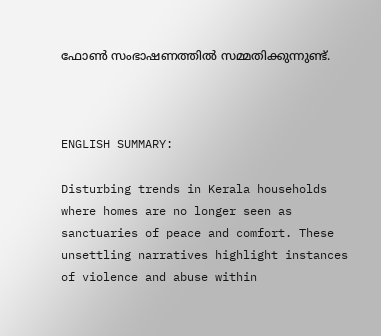ഫോണ്‍ സംഭാഷണത്തില്‍ സമ്മതിക്കുന്നുണ്ട്.



ENGLISH SUMMARY:

Disturbing trends in Kerala households where homes are no longer seen as sanctuaries of peace and comfort. These unsettling narratives highlight instances of violence and abuse within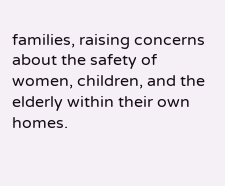families, raising concerns about the safety of women, children, and the elderly within their own homes.